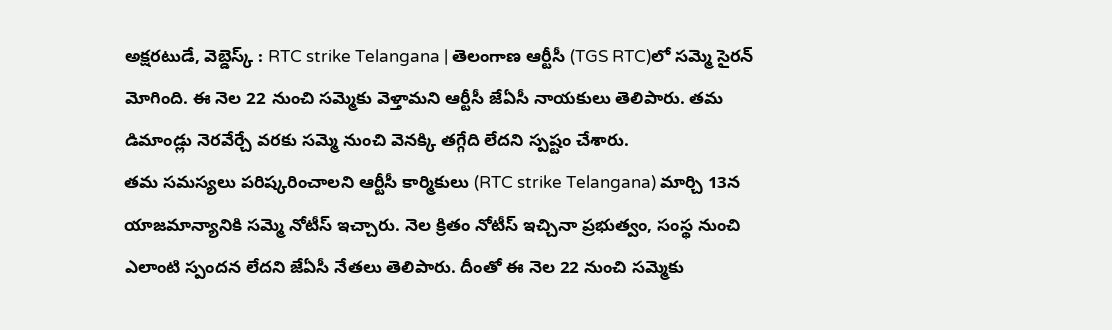అక్షరటుడే, వెబ్డెస్క్ : RTC strike Telangana | తెలంగాణ ఆర్టీసీ (TGS RTC)లో సమ్మె సైరన్ మోగింది. ఈ నెల 22 నుంచి సమ్మెకు వెళ్తామని ఆర్టీసీ జేఏసీ నాయకులు తెలిపారు. తమ డిమాండ్లు నెరవేర్చే వరకు సమ్మె నుంచి వెనక్కి తగ్గేది లేదని స్పష్టం చేశారు.
తమ సమస్యలు పరిష్కరించాలని ఆర్టీసీ కార్మికులు (RTC strike Telangana) మార్చి 13న యాజమాన్యానికి సమ్మె నోటీస్ ఇచ్చారు. నెల క్రితం నోటీస్ ఇచ్చినా ప్రభుత్వం, సంస్థ నుంచి ఎలాంటి స్పందన లేదని జేఏసీ నేతలు తెలిపారు. దీంతో ఈ నెల 22 నుంచి సమ్మెకు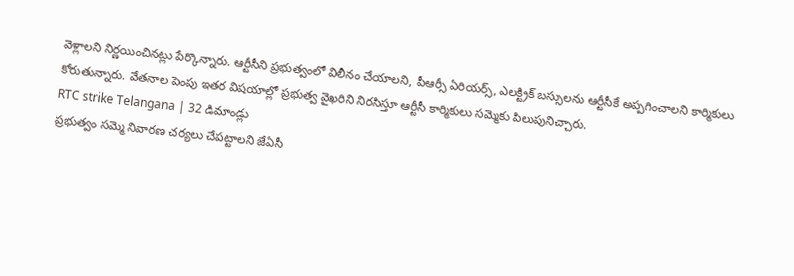వెళ్లాలని నిర్ణయించినట్లు పేర్కొన్నారు. ఆర్టీసీని ప్రభుత్వంలో విలీనం చేయాలని, పీఆర్సీ ఏరియర్స్, ఎలక్ట్రిక్ బస్సులను ఆర్టీసీకే అప్పగించాలని కార్మికులు కోరుతున్నారు. వేతనాల పెంపు ఇతర విషయాల్లో ప్రభుత్వ వైఖరిని నిరసిస్తూ ఆర్టీసీ కార్మికులు సమ్మెకు పిలుపునిచ్చారు.
RTC strike Telangana | 32 డిమాండ్లు
ప్రభుత్వం సమ్మె నివారణ చర్యలు చేపట్టాలని జేఏసీ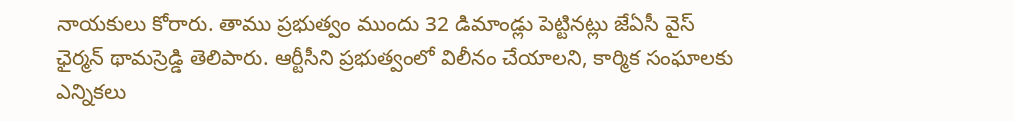నాయకులు కోరారు. తాము ప్రభుత్వం ముందు 32 డిమాండ్లు పెట్టినట్లు జేఏసీ వైస్ ఛైర్మన్ థామస్రెడ్డి తెలిపారు. ఆర్టీసీని ప్రభుత్వంలో విలీనం చేయాలని, కార్మిక సంఘాలకు ఎన్నికలు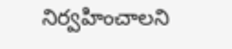నిర్వహించాలని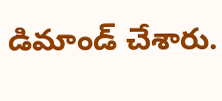డిమాండ్ చేశారు.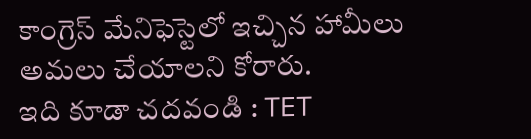కాంగ్రెస్ మేనిఫెస్టెలో ఇచ్చిన హామీలు అమలు చేయాలని కోరారు.
ఇది కూడా చదవండి : TET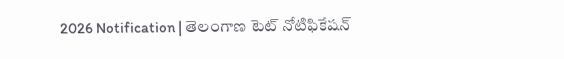2026 Notification | తెలంగాణ టెట్ నోటిఫికేషన్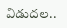విడుదల..